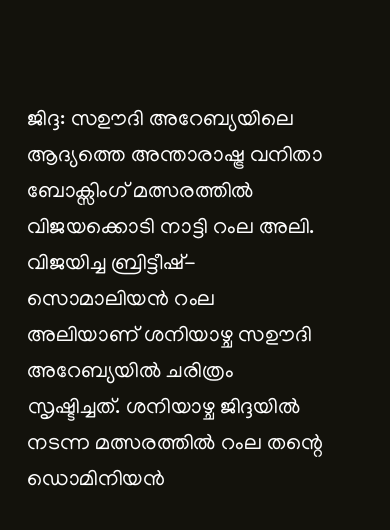ജിദ്ദ: സഊദി അറേബ്യയിലെ ആദ്യത്തെ അന്താരാഷ്ട്ര വനിതാ ബോക്സിംഗ് മത്സരത്തിൽ വിജയക്കൊടി നാട്ടി റംല അലി. വിജയിച്ച ബ്രിട്ടീഷ്-സൊമാലിയൻ റംല അലിയാണ് ശനിയാഴ്ച സഊദി അറേബ്യയിൽ ചരിത്രം സൃഷ്ടിച്ചത്. ശനിയാഴ്ച ജിദ്ദയിൽ നടന്ന മത്സരത്തിൽ റംല തന്റെ ഡൊമിനിയൻ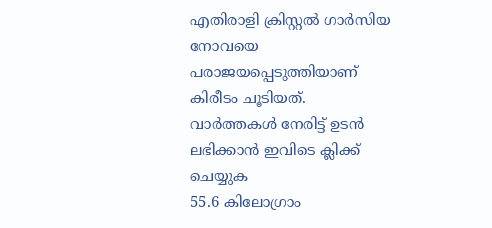എതിരാളി ക്രിസ്റ്റൽ ഗാർസിയ നോവയെ പരാജയപ്പെടുത്തിയാണ് കിരീടം ചൂടിയത്.
വാർത്തകൾ നേരിട്ട് ഉടൻ ലഭിക്കാൻ ഇവിടെ ക്ലിക്ക് ചെയ്യുക
55.6 കിലോഗ്രാം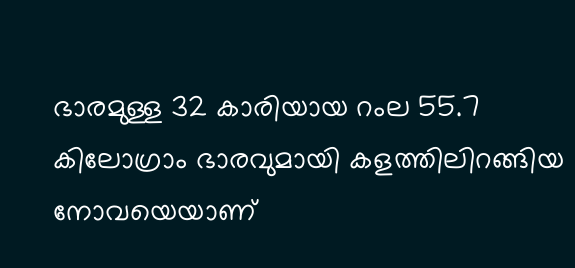ഭാരമുള്ള 32 കാരിയായ റംല 55.7 കിലോഗ്രാം ഭാരവുമായി കളത്തിലിറങ്ങിയ നോവയെയാണ്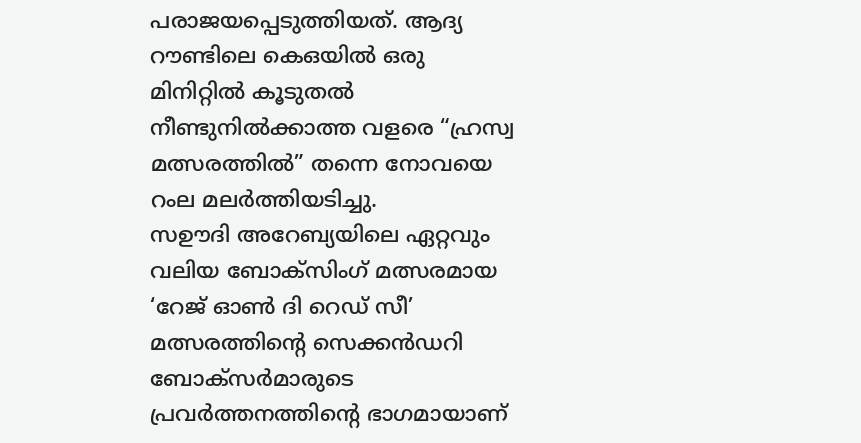പരാജയപ്പെടുത്തിയത്. ആദ്യ റൗണ്ടിലെ കെഒയിൽ ഒരു മിനിറ്റിൽ കൂടുതൽ നീണ്ടുനിൽക്കാത്ത വളരെ “ഹ്രസ്വ മത്സരത്തിൽ” തന്നെ നോവയെ റംല മലർത്തിയടിച്ചു.
സഊദി അറേബ്യയിലെ ഏറ്റവും വലിയ ബോക്സിംഗ് മത്സരമായ ‘റേജ് ഓൺ ദി റെഡ് സീ’ മത്സരത്തിന്റെ സെക്കൻഡറി ബോക്സർമാരുടെ പ്രവർത്തനത്തിന്റെ ഭാഗമായാണ്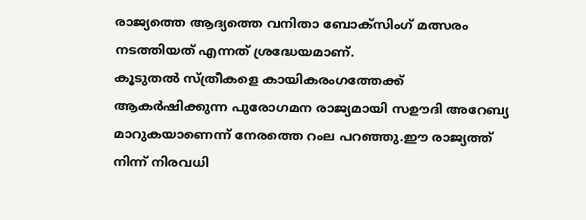രാജ്യത്തെ ആദ്യത്തെ വനിതാ ബോക്സിംഗ് മത്സരം നടത്തിയത് എന്നത് ശ്രദ്ധേയമാണ്.
കൂടുതൽ സ്ത്രീകളെ കായികരംഗത്തേക്ക് ആകർഷിക്കുന്ന പുരോഗമന രാജ്യമായി സഊദി അറേബ്യ മാറുകയാണെന്ന് നേരത്തെ റംല പറഞ്ഞു.ഈ രാജ്യത്ത് നിന്ന് നിരവധി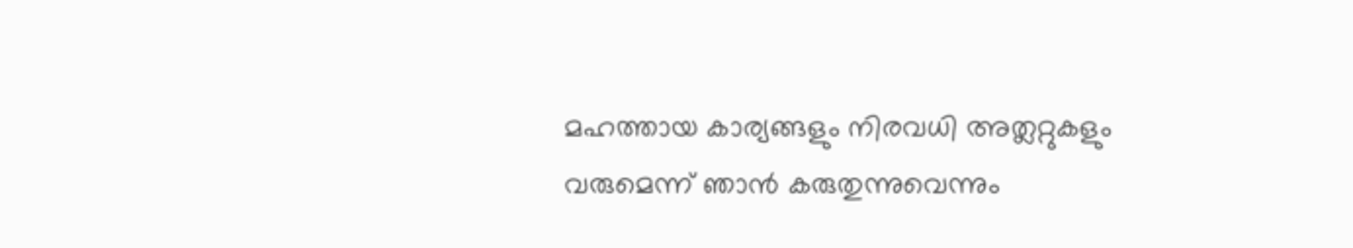മഹത്തായ കാര്യങ്ങളും നിരവധി അത്ലറ്റുകളും വരുമെന്ന് ഞാൻ കരുതുന്നുവെന്നും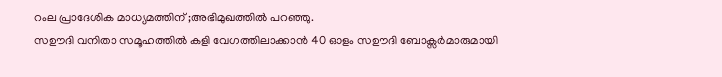റംല പ്രാദേശിക മാധ്യമത്തിന് ;അഭിമുഖത്തിൽ പറഞ്ഞു.
സഊദി വനിതാ സമൂഹത്തിൽ കളി വേഗത്തിലാക്കാൻ 40 ഓളം സഊദി ബോക്സർമാരുമായി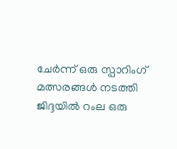ചേർന്ന് ഒരു സ്പാറിംഗ് മത്സരങ്ങൾ നടത്തി ജിദ്ദയിൽ റംല ഒരു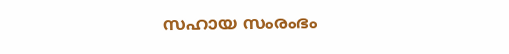സഹായ സംരംഭം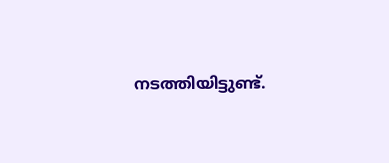നടത്തിയിട്ടുണ്ട്.